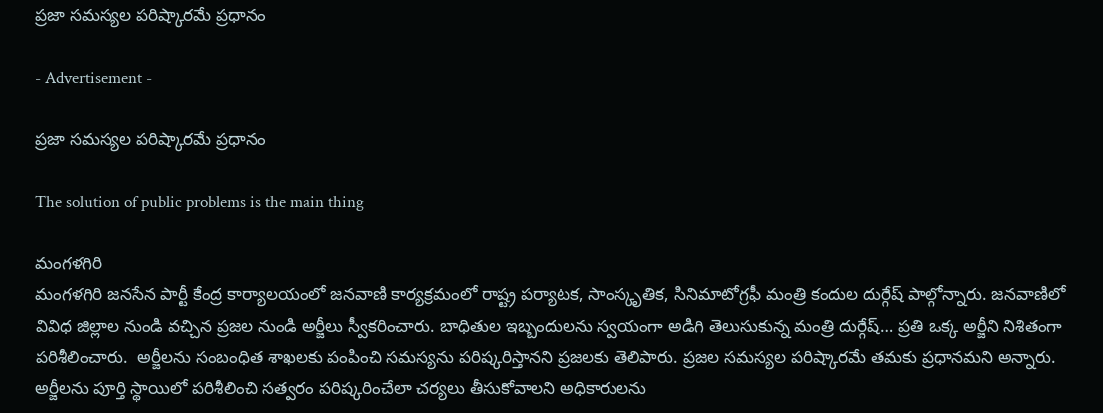ప్రజా సమస్యల పరిష్కారమే ప్రధానం

- Advertisement -

ప్రజా సమస్యల పరిష్కారమే ప్రధానం

The solution of public problems is the main thing

మంగళగిరి
మంగళగిరి జనసేన పార్టీ కేంద్ర కార్యాలయంలో జనవాణి కార్యక్రమంలో రాష్ట్ర పర్యాటక, సాంస్కృతిక, సినిమాటోగ్రఫీ మంత్రి కందుల దుర్గేష్ పాల్గోన్నారు. జనవాణిలో వివిధ జిల్లాల నుండి వచ్చిన ప్రజల నుండి అర్జీలు స్వీకరించారు. బాధితుల ఇబ్బందులను స్వయంగా అడిగి తెలుసుకున్న మంత్రి దుర్గేష్… ప్రతి ఒక్క అర్జీని నిశితంగా పరిశీలించారు.  అర్జీలను సంబంధిత శాఖలకు పంపించి సమస్యను పరిష్కరిస్తానని ప్రజలకు తెలిపారు. ప్రజల సమస్యల పరిష్కారమే తమకు ప్రధానమని అన్నారు. అర్జీలను పూర్తి స్థాయిలో పరిశీలించి సత్వరం పరిష్కరించేలా చర్యలు తీసుకోవాలని అధికారులను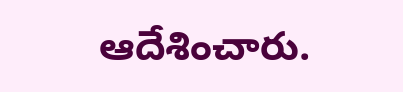ఆదేశించారు.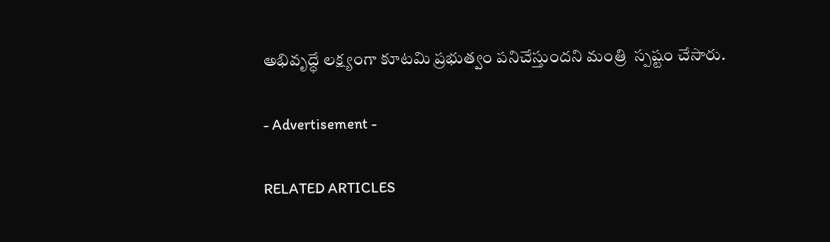అభివృద్ధే లక్ష్యంగా కూటమి ప్రభుత్వం పనిచేస్తుందని మంత్రి  స్పష్టం చేసారు.

- Advertisement -

RELATED ARTICLES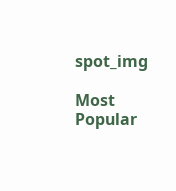spot_img

Most Popular